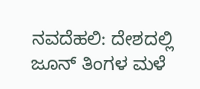ನವದೆಹಲಿ: ದೇಶದಲ್ಲಿ ಜೂನ್ ತಿಂಗಳ ಮಳೆ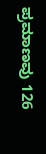ಪ್ರಮಾಣವು 126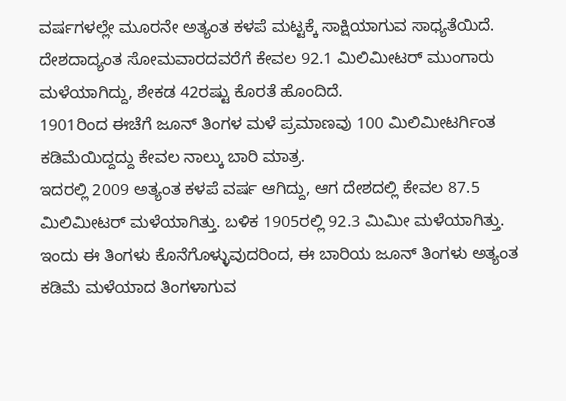ವರ್ಷಗಳಲ್ಲೇ ಮೂರನೇ ಅತ್ಯಂತ ಕಳಪೆ ಮಟ್ಟಕ್ಕೆ ಸಾಕ್ಷಿಯಾಗುವ ಸಾಧ್ಯತೆಯಿದೆ. ದೇಶದಾದ್ಯಂತ ಸೋಮವಾರದವರೆಗೆ ಕೇವಲ 92.1 ಮಿಲಿಮೀಟರ್ ಮುಂಗಾರು ಮಳೆಯಾಗಿದ್ದು, ಶೇಕಡ 42ರಷ್ಟು ಕೊರತೆ ಹೊಂದಿದೆ.
1901ರಿಂದ ಈಚೆಗೆ ಜೂನ್ ತಿಂಗಳ ಮಳೆ ಪ್ರಮಾಣವು 100 ಮಿಲಿಮೀಟರ್ಗಿಂತ ಕಡಿಮೆಯಿದ್ದದ್ದು ಕೇವಲ ನಾಲ್ಕು ಬಾರಿ ಮಾತ್ರ.
ಇದರಲ್ಲಿ 2009 ಅತ್ಯಂತ ಕಳಪೆ ವರ್ಷ ಆಗಿದ್ದು, ಆಗ ದೇಶದಲ್ಲಿ ಕೇವಲ 87.5 ಮಿಲಿಮೀಟರ್ ಮಳೆಯಾಗಿತ್ತು. ಬಳಿಕ 1905ರಲ್ಲಿ 92.3 ಮಿಮೀ ಮಳೆಯಾಗಿತ್ತು. ಇಂದು ಈ ತಿಂಗಳು ಕೊನೆಗೊಳ್ಳುವುದರಿಂದ, ಈ ಬಾರಿಯ ಜೂನ್ ತಿಂಗಳು ಅತ್ಯಂತ ಕಡಿಮೆ ಮಳೆಯಾದ ತಿಂಗಳಾಗುವ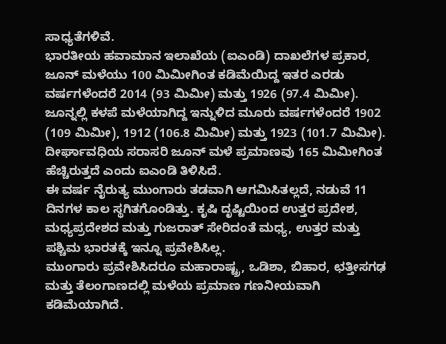ಸಾಧ್ಯತೆಗಳಿವೆ.
ಭಾರತೀಯ ಹವಾಮಾನ ಇಲಾಖೆಯ (ಐಎಂಡಿ) ದಾಖಲೆಗಳ ಪ್ರಕಾರ, ಜೂನ್ ಮಳೆಯು 100 ಮಿಮೀಗಿಂತ ಕಡಿಮೆಯಿದ್ದ ಇತರ ಎರಡು ವರ್ಷಗಳೆಂದರೆ 2014 (93 ಮಿಮೀ) ಮತ್ತು 1926 (97.4 ಮಿಮೀ). ಜೂನ್ನಲ್ಲಿ ಕಳಪೆ ಮಳೆಯಾಗಿದ್ದ ಇನ್ನುಳಿದ ಮೂರು ವರ್ಷಗಳೆಂದರೆ 1902 (109 ಮಿಮೀ), 1912 (106.8 ಮಿಮೀ) ಮತ್ತು 1923 (101.7 ಮಿಮೀ).
ದೀರ್ಘಾವಧಿಯ ಸರಾಸರಿ ಜೂನ್ ಮಳೆ ಪ್ರಮಾಣವು 165 ಮಿಮೀಗಿಂತ ಹೆಚ್ಚಿರುತ್ತದೆ ಎಂದು ಐಎಂಡಿ ತಿಳಿಸಿದೆ.
ಈ ವರ್ಷ ನೈರುತ್ಯ ಮುಂಗಾರು ತಡವಾಗಿ ಆಗಮಿಸಿತಲ್ಲದೆ, ನಡುವೆ 11 ದಿನಗಳ ಕಾಲ ಸ್ಥಗಿತಗೊಂಡಿತ್ತು. ಕೃಷಿ ದೃಷ್ಟಿಯಿಂದ ಉತ್ತರ ಪ್ರದೇಶ, ಮಧ್ಯಪ್ರದೇಶದ ಮತ್ತು ಗುಜರಾತ್ ಸೇರಿದಂತೆ ಮಧ್ಯ, ಉತ್ತರ ಮತ್ತು ಪಶ್ಚಿಮ ಭಾರತಕ್ಕೆ ಇನ್ನೂ ಪ್ರವೇಶಿಸಿಲ್ಲ.
ಮುಂಗಾರು ಪ್ರವೇಶಿಸಿದರೂ ಮಹಾರಾಷ್ಟ್ರ, ಒಡಿಶಾ, ಬಿಹಾರ, ಛತ್ತೀಸಗಢ ಮತ್ತು ತೆಲಂಗಾಣದಲ್ಲಿ ಮಳೆಯ ಪ್ರಮಾಣ ಗಣನೀಯವಾಗಿ ಕಡಿಮೆಯಾಗಿದೆ.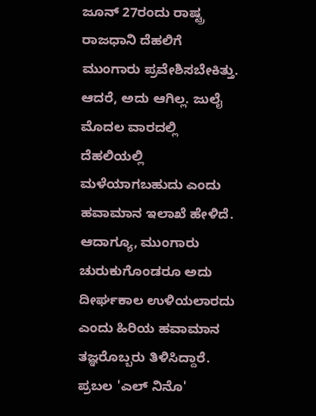ಜೂನ್ 27ರಂದು ರಾಷ್ಟ್ರ ರಾಜಧಾನಿ ದೆಹಲಿಗೆ ಮುಂಗಾರು ಪ್ರವೇಶಿಸಬೇಕಿತ್ತು. ಆದರೆ, ಅದು ಆಗಿಲ್ಲ. ಜುಲೈ ಮೊದಲ ವಾರದಲ್ಲಿ ದೆಹಲಿಯಲ್ಲಿ ಮಳೆಯಾಗಬಹುದು ಎಂದು ಹವಾಮಾನ ಇಲಾಖೆ ಹೇಳಿದೆ. ಆದಾಗ್ಯೂ, ಮುಂಗಾರು ಚುರುಕುಗೊಂಡರೂ ಅದು ದೀರ್ಘಕಾಲ ಉಳಿಯಲಾರದು ಎಂದು ಹಿರಿಯ ಹವಾಮಾನ ತಜ್ಞರೊಬ್ಬರು ತಿಳಿಸಿದ್ದಾರೆ.
ಪ್ರಬಲ 'ಎಲ್ ನಿನೊ'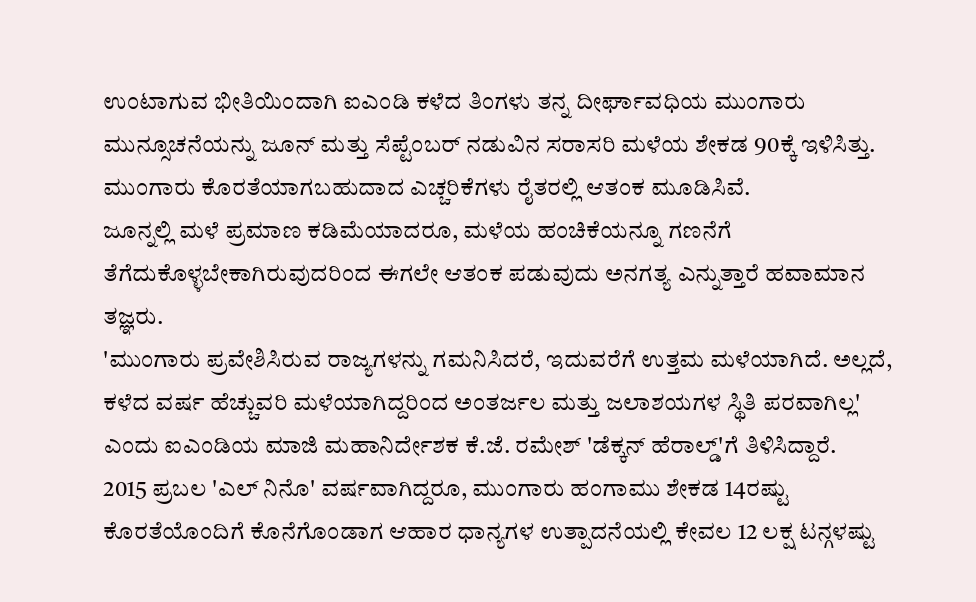ಉಂಟಾಗುವ ಭೀತಿಯಿಂದಾಗಿ ಐಎಂಡಿ ಕಳೆದ ತಿಂಗಳು ತನ್ನ ದೀರ್ಘಾವಧಿಯ ಮುಂಗಾರು ಮುನ್ಸೂಚನೆಯನ್ನು ಜೂನ್ ಮತ್ತು ಸೆಪ್ಟೆಂಬರ್ ನಡುವಿನ ಸರಾಸರಿ ಮಳೆಯ ಶೇಕಡ 90ಕ್ಕೆ ಇಳಿಸಿತ್ತು. ಮುಂಗಾರು ಕೊರತೆಯಾಗಬಹುದಾದ ಎಚ್ಚರಿಕೆಗಳು ರೈತರಲ್ಲಿ ಆತಂಕ ಮೂಡಿಸಿವೆ.
ಜೂನ್ನಲ್ಲಿ ಮಳೆ ಪ್ರಮಾಣ ಕಡಿಮೆಯಾದರೂ, ಮಳೆಯ ಹಂಚಿಕೆಯನ್ನೂ ಗಣನೆಗೆ ತೆಗೆದುಕೊಳ್ಳಬೇಕಾಗಿರುವುದರಿಂದ ಈಗಲೇ ಆತಂಕ ಪಡುವುದು ಅನಗತ್ಯ ಎನ್ನುತ್ತಾರೆ ಹವಾಮಾನ ತಜ್ಞರು.
'ಮುಂಗಾರು ಪ್ರವೇಶಿಸಿರುವ ರಾಜ್ಯಗಳನ್ನು ಗಮನಿಸಿದರೆ, ಇದುವರೆಗೆ ಉತ್ತಮ ಮಳೆಯಾಗಿದೆ. ಅಲ್ಲದೆ, ಕಳೆದ ವರ್ಷ ಹೆಚ್ಚುವರಿ ಮಳೆಯಾಗಿದ್ದರಿಂದ ಅಂತರ್ಜಲ ಮತ್ತು ಜಲಾಶಯಗಳ ಸ್ಥಿತಿ ಪರವಾಗಿಲ್ಲ' ಎಂದು ಐಎಂಡಿಯ ಮಾಜಿ ಮಹಾನಿರ್ದೇಶಕ ಕೆ.ಜೆ. ರಮೇಶ್ 'ಡೆಕ್ಕನ್ ಹೆರಾಲ್ಡ್'ಗೆ ತಿಳಿಸಿದ್ದಾರೆ.
2015 ಪ್ರಬಲ 'ಎಲ್ ನಿನೊ' ವರ್ಷವಾಗಿದ್ದರೂ, ಮುಂಗಾರು ಹಂಗಾಮು ಶೇಕಡ 14ರಷ್ಟು ಕೊರತೆಯೊಂದಿಗೆ ಕೊನೆಗೊಂಡಾಗ ಆಹಾರ ಧಾನ್ಯಗಳ ಉತ್ಪಾದನೆಯಲ್ಲಿ ಕೇವಲ 12 ಲಕ್ಷ ಟನ್ಗಳಷ್ಟು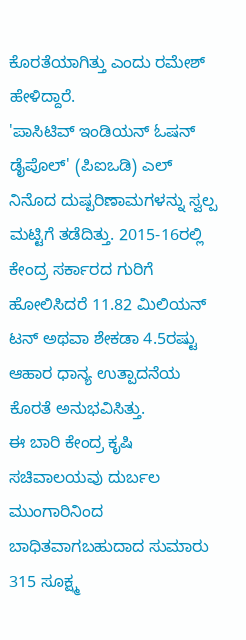ಕೊರತೆಯಾಗಿತ್ತು ಎಂದು ರಮೇಶ್ ಹೇಳಿದ್ದಾರೆ.
'ಪಾಸಿಟಿವ್ ಇಂಡಿಯನ್ ಓಷನ್ ಡೈಪೊಲ್' (ಪಿಐಒಡಿ) ಎಲ್ ನಿನೊದ ದುಷ್ಪರಿಣಾಮಗಳನ್ನು ಸ್ವಲ್ಪ ಮಟ್ಟಿಗೆ ತಡೆದಿತ್ತು. 2015-16ರಲ್ಲಿ ಕೇಂದ್ರ ಸರ್ಕಾರದ ಗುರಿಗೆ ಹೋಲಿಸಿದರೆ 11.82 ಮಿಲಿಯನ್ ಟನ್ ಅಥವಾ ಶೇಕಡಾ 4.5ರಷ್ಟು ಆಹಾರ ಧಾನ್ಯ ಉತ್ಪಾದನೆಯ ಕೊರತೆ ಅನುಭವಿಸಿತ್ತು.
ಈ ಬಾರಿ ಕೇಂದ್ರ ಕೃಷಿ ಸಚಿವಾಲಯವು ದುರ್ಬಲ ಮುಂಗಾರಿನಿಂದ ಬಾಧಿತವಾಗಬಹುದಾದ ಸುಮಾರು 315 ಸೂಕ್ಷ್ಮ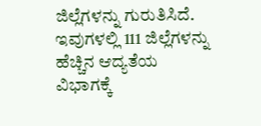ಜಿಲ್ಲೆಗಳನ್ನು ಗುರುತಿಸಿದೆ. ಇವುಗಳಲ್ಲಿ 111 ಜಿಲ್ಲೆಗಳನ್ನು ಹೆಚ್ಚಿನ ಆದ್ಯತೆಯ ವಿಭಾಗಕ್ಕೆ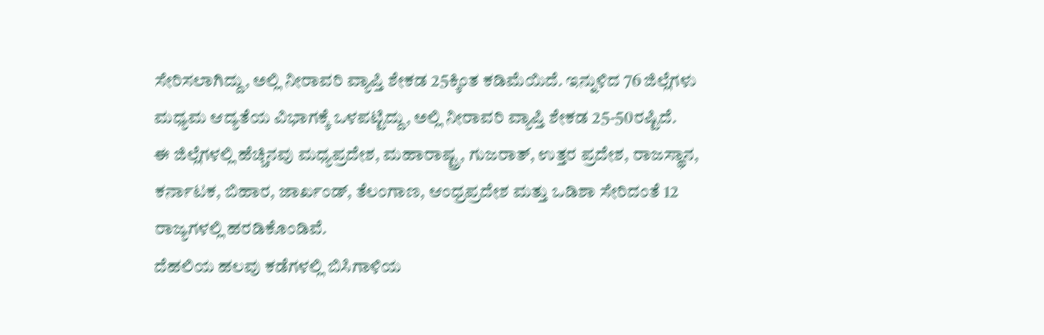ಸೇರಿಸಲಾಗಿದ್ದು, ಅಲ್ಲಿ ನೀರಾವರಿ ವ್ಯಾಪ್ತಿ ಶೇಕಡ 25ಕ್ಕಿಂತ ಕಡಿಮೆಯಿದೆ. ಇನ್ನುಳಿದ 76 ಜಿಲ್ಲೆಗಳು ಮಧ್ಯಮ ಆದ್ಯತೆಯ ವಿಭಾಗಕ್ಕೆ ಒಳಪಟ್ಟಿದ್ದು, ಅಲ್ಲಿ ನೀರಾವರಿ ವ್ಯಾಪ್ತಿ ಶೇಕಡ 25-50ರಷ್ಟಿದೆ.
ಈ ಜಿಲ್ಲೆಗಳಲ್ಲಿ ಹೆಚ್ಚಿನವು ಮಧ್ಯಪ್ರದೇಶ, ಮಹಾರಾಷ್ಟ್ರ, ಗುಜರಾತ್, ಉತ್ತರ ಪ್ರದೇಶ, ರಾಜಸ್ಥಾನ, ಕರ್ನಾಟಕ, ಬಿಹಾರ, ಜಾರ್ಖಂಡ್, ತೆಲಂಗಾಣ, ಆಂಧ್ರಪ್ರದೇಶ ಮತ್ತು ಒಡಿಶಾ ಸೇರಿದಂತೆ 12 ರಾಜ್ಯಗಳಲ್ಲಿ ಹರಡಿಕೊಂಡಿವೆ.
ದೆಹಲಿಯ ಹಲವು ಕಡೆಗಳಲ್ಲಿ ಬಿಸಿಗಾಳಿಯ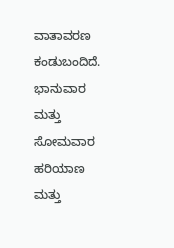ವಾತಾವರಣ ಕಂಡುಬಂದಿದೆ. ಭಾನುವಾರ ಮತ್ತು ಸೋಮವಾರ ಹರಿಯಾಣ ಮತ್ತು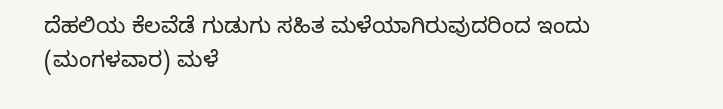ದೆಹಲಿಯ ಕೆಲವೆಡೆ ಗುಡುಗು ಸಹಿತ ಮಳೆಯಾಗಿರುವುದರಿಂದ ಇಂದು (ಮಂಗಳವಾರ) ಮಳೆ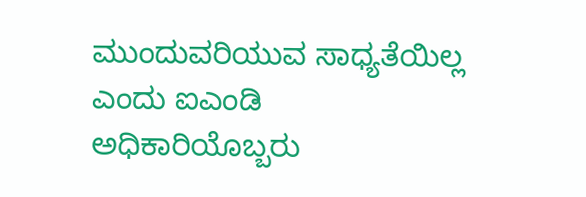ಮುಂದುವರಿಯುವ ಸಾಧ್ಯತೆಯಿಲ್ಲ ಎಂದು ಐಎಂಡಿ ಅಧಿಕಾರಿಯೊಬ್ಬರು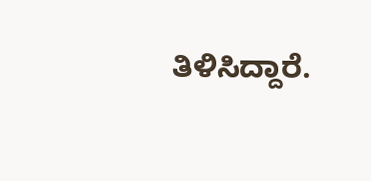ತಿಳಿಸಿದ್ದಾರೆ.